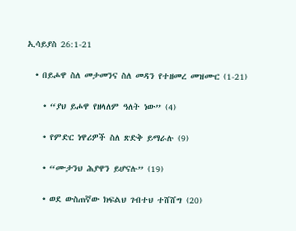ኢሳይያስ 26:1-21

  • በይሖዋ ስለ መታመንና ስለ መዳን የተዘመረ መዝሙር (1-21)

    • “ያህ ይሖዋ የዘላለም ዓለት ነው” (4)

    • የምድር ነዋሪዎች ስለ ጽድቅ ይማራሉ (9)

    • “ሙታንህ ሕያዋን ይሆናሉ” (19)

    • ወደ ውስጠኛው ክፍልህ ገብተህ ተሸሸግ (20)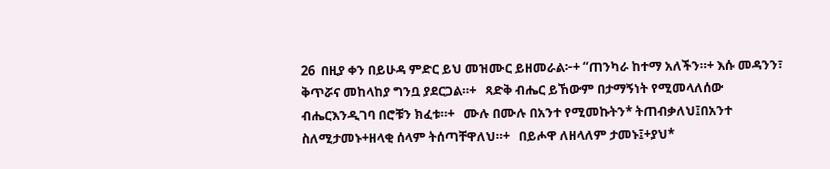26  በዚያ ቀን በይሁዳ ምድር ይህ መዝሙር ይዘመራል፦+ “ጠንካራ ከተማ አለችን።+ እሱ መዳንን፣ ቅጥሯና መከላከያ ግንቧ ያደርጋል።+   ጻድቅ ብሔር ይኸውም በታማኝነት የሚመላለሰው ብሔርእንዲገባ በሮቹን ክፈቱ።+   ሙሉ በሙሉ በአንተ የሚመኩትን* ትጠብቃለህ፤በአንተ ስለሚታመኑ+ዘላቂ ሰላም ትሰጣቸዋለህ።+   በይሖዋ ለዘላለም ታመኑ፤+ያህ*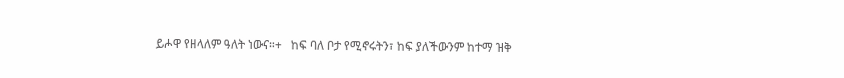ይሖዋ የዘላለም ዓለት ነውና።+   ከፍ ባለ ቦታ የሚኖሩትን፣ ከፍ ያለችውንም ከተማ ዝቅ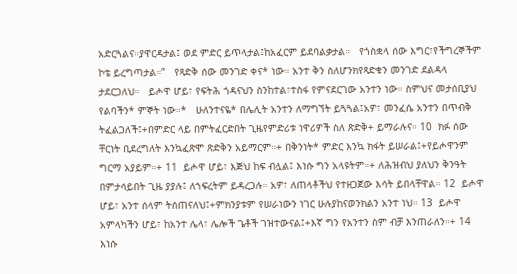አድርጓልና።ያዋርዳታል፤ ወደ ምድር ይጥላታል፤ከአፈርም ይደባልቃታል።   የጎስቋላ ሰው እግር፣የችግረኞችም ኮቴ ይረግጣታል።”   የጻድቅ ሰው መንገድ ቀና* ነው። አንተ ቅን ስለሆንክየጻድቁን መንገድ ደልዳላ ታደርጋለህ።   ይሖዋ ሆይ፣ የፍትሕ ጎዳናህን ስንከተል፣ተስፋ የምናደርገው አንተን ነው። ስምህና መታሰቢያህ የልባችን* ምኞት ነው።*   ሁለንተናዬ* በሌሊት አንተን ለማግኘት ይጓጓል፤አዎ፣ መንፈሴ አንተን በጥብቅ ትፈልጋለች፤+በምድር ላይ በምትፈርድበት ጊዜየምድሪቱ ነዋሪዎች ስለ ጽድቅ+ ይማራሉና። 10  ክፉ ሰው ቸርነት ቢደረግለት እንኳፈጽሞ ጽድቅን አይማርም።+ በቅንነት* ምድር እንኳ ክፋት ይሠራል፤+የይሖዋንም ግርማ አያይም።+ 11  ይሖዋ ሆይ፣ እጅህ ከፍ ብሏል፤ እነሱ ግን አላዩትም።+ ለሕዝብህ ያለህን ቅንዓት በምታሳይበት ጊዜ ያያሉ፤ ለኀፍረትም ይዳረጋሉ። አዎ፣ ለጠላቶችህ የተዘጋጀው እሳት ይበላቸዋል። 12  ይሖዋ ሆይ፣ አንተ ሰላም ትሰጠናለህ፤+ምክንያቱም የሠራነውን ነገር ሁሉያከናወንክልን አንተ ነህ። 13  ይሖዋ አምላካችን ሆይ፣ ከአንተ ሌላ፣ ሌሎች ጌቶች ገዝተውናል፤+እኛ ግን የአንተን ስም ብቻ እንጠራለን።+ 14  እነሱ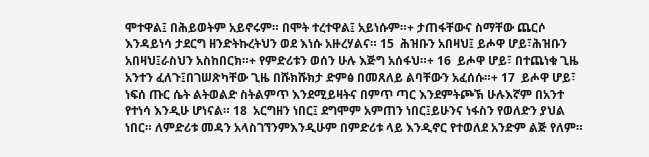ሞተዋል፤ በሕይወትም አይኖሩም። በሞት ተረተዋል፤ አይነሱም።+ ታጠፋቸውና ስማቸው ጨርሶ እንዳይነሳ ታደርግ ዘንድትኩረትህን ወደ እነሱ አዙረሃልና። 15  ሕዝቡን አበዛህ፤ ይሖዋ ሆይ፣ሕዝቡን አበዛህ፤ራስህን አስከበርክ።+ የምድሪቱን ወሰን ሁሉ እጅግ አሰፋህ።+ 16  ይሖዋ ሆይ፣ በተጨነቁ ጊዜ አንተን ፈለጉ፤በገሠጽካቸው ጊዜ በሹክሹክታ ድምፅ በመጸለይ ልባቸውን አፈሰሱ።+ 17  ይሖዋ ሆይ፣ ነፍሰ ጡር ሴት ልትወልድ ስትልምጥ እንደሚይዛትና በምጥ ጣር እንደምትጮኽ ሁሉእኛም በአንተ የተነሳ እንዲሁ ሆነናል። 18  አርግዘን ነበር፤ ደግሞም አምጠን ነበር፤ይሁንና ነፋስን የወለድን ያህል ነበር። ለምድሪቱ መዳን አላስገኘንምእንዲሁም በምድሪቱ ላይ እንዲኖር የተወለደ አንድም ልጅ የለም።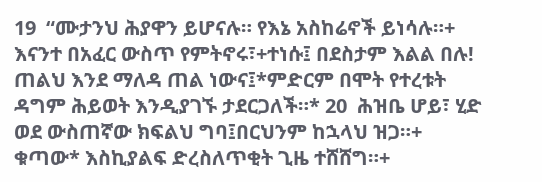19  “ሙታንህ ሕያዋን ይሆናሉ። የእኔ አስከሬኖች ይነሳሉ።+ እናንተ በአፈር ውስጥ የምትኖሩ፣+ተነሱ፤ በደስታም እልል በሉ! ጠልህ እንደ ማለዳ ጠል ነውና፤*ምድርም በሞት የተረቱት ዳግም ሕይወት እንዲያገኙ ታደርጋለች።* 20  ሕዝቤ ሆይ፣ ሂድ ወደ ውስጠኛው ክፍልህ ግባ፤በርህንም ከኋላህ ዝጋ።+ ቁጣው* እስኪያልፍ ድረስለጥቂት ጊዜ ተሸሸግ።+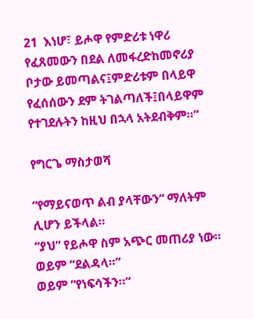21  እነሆ፣ ይሖዋ የምድሪቱ ነዋሪ የፈጸመውን በደል ለመፋረድከመኖሪያ ቦታው ይመጣልና፤ምድሪቱም በላይዋ የፈሰሰውን ደም ትገልጣለች፤በላይዋም የተገደሉትን ከዚህ በኋላ አትደብቅም።”

የግርጌ ማስታወሻ

“የማይናወጥ ልብ ያላቸውን” ማለትም ሊሆን ይችላል።
“ያህ” የይሖዋ ስም አጭር መጠሪያ ነው።
ወይም “ደልዳላ።”
ወይም “የነፍሳችን።”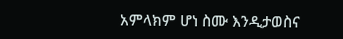አምላክም ሆነ ስሙ እንዲታወስና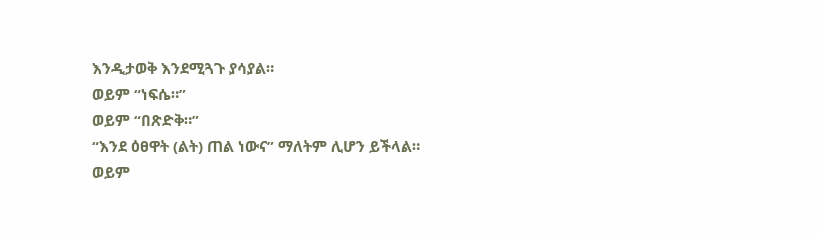እንዲታወቅ እንደሚጓጉ ያሳያል።
ወይም “ነፍሴ።”
ወይም “በጽድቅ።”
“እንደ ዕፀዋት (ልት) ጠል ነውና” ማለትም ሊሆን ይችላል።
ወይም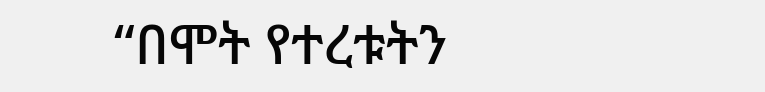“በሞት የተረቱትን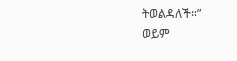ትወልዳለች።”
ወይም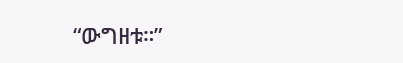“ውግዘቱ።”